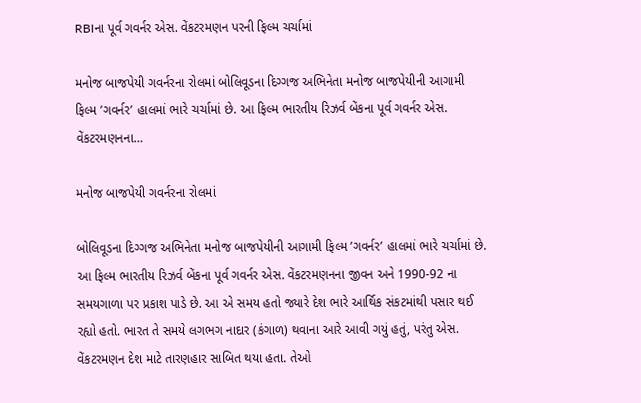RBIના પૂર્વ ગવર્નર એસ. વેંકટરમણન પરની ફિલ્મ ચર્ચામાં

મનોજ બાજપેયી ગવર્નરના રોલમાં બોલિવૂડના દિગ્ગજ અભિનેતા મનોજ બાજપેયીની આગામી ફિલ્મ ’ગવર્નર’ હાલમાં ભારે ચર્ચામાં છે. આ ફિલ્મ ભારતીય રિઝર્વ બેંકના પૂર્વ ગવર્નર એસ. વેંકટરમણનના…

મનોજ બાજપેયી ગવર્નરના રોલમાં

બોલિવૂડના દિગ્ગજ અભિનેતા મનોજ બાજપેયીની આગામી ફિલ્મ ’ગવર્નર’ હાલમાં ભારે ચર્ચામાં છે. આ ફિલ્મ ભારતીય રિઝર્વ બેંકના પૂર્વ ગવર્નર એસ. વેંકટરમણનના જીવન અને 1990-92 ના સમયગાળા પર પ્રકાશ પાડે છે. આ એ સમય હતો જ્યારે દેશ ભારે આર્થિક સંકટમાંથી પસાર થઈ રહ્યો હતો. ભારત તે સમયે લગભગ નાદાર (કંગાળ) થવાના આરે આવી ગયું હતું, પરંતુ એસ. વેંકટરમણન દેશ માટે તારણહાર સાબિત થયા હતા. તેઓ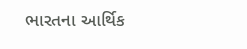ભારતના આર્થિક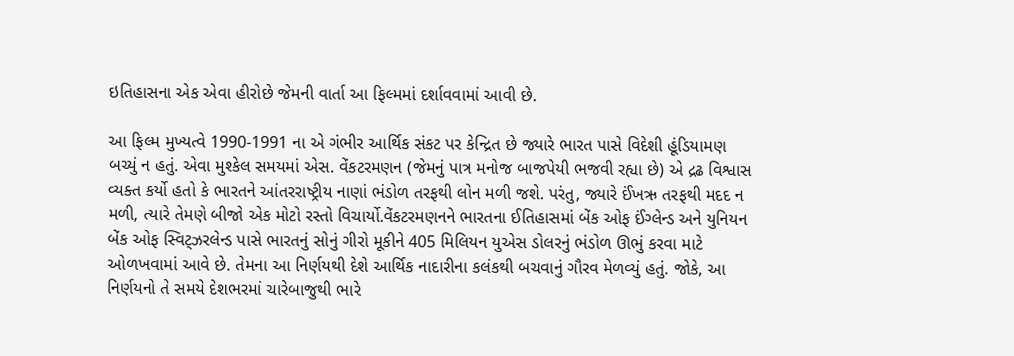ઇતિહાસના એક એવા હીરોછે જેમની વાર્તા આ ફિલ્મમાં દર્શાવવામાં આવી છે.

આ ફિલ્મ મુખ્યત્વે 1990-1991 ના એ ગંભીર આર્થિક સંકટ પર કેન્દ્રિત છે જ્યારે ભારત પાસે વિદેશી હૂંડિયામણ બચ્યું ન હતું. એવા મુશ્કેલ સમયમાં એસ. વેંકટરમણન (જેમનું પાત્ર મનોજ બાજપેયી ભજવી રહ્યા છે) એ દ્રઢ વિશ્વાસ વ્યક્ત કર્યો હતો કે ભારતને આંતરરાષ્ટ્રીય નાણાં ભંડોળ તરફથી લોન મળી જશે. પરંતુ, જ્યારે ઈંખઋ તરફથી મદદ ન મળી, ત્યારે તેમણે બીજો એક મોટો રસ્તો વિચાર્યો.વેંકટરમણનને ભારતના ઈતિહાસમાં બેંક ઓફ ઈંગ્લેન્ડ અને યુનિયન બેંક ઓફ સ્વિટ્ઝરલેન્ડ પાસે ભારતનું સોનું ગીરો મૂકીને 405 મિલિયન યુએસ ડોલરનું ભંડોળ ઊભું કરવા માટે ઓળખવામાં આવે છે. તેમના આ નિર્ણયથી દેશે આર્થિક નાદારીના કલંકથી બચવાનું ગૌરવ મેળવ્યું હતું. જોકે, આ નિર્ણયનો તે સમયે દેશભરમાં ચારેબાજુથી ભારે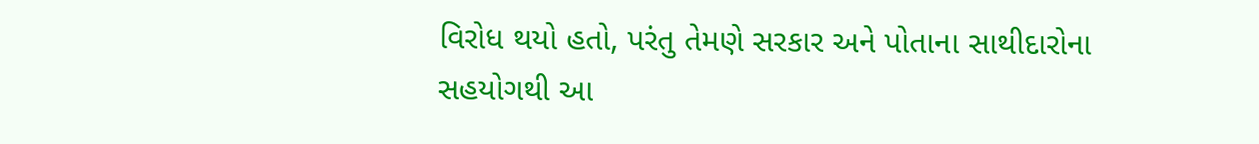વિરોધ થયો હતો, પરંતુ તેમણે સરકાર અને પોતાના સાથીદારોના સહયોગથી આ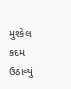મુશ્કેલ કદમ ઉઠાવ્યું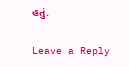હતું.

Leave a Reply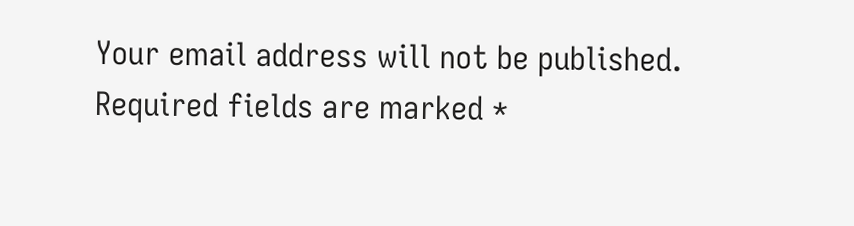Your email address will not be published. Required fields are marked *